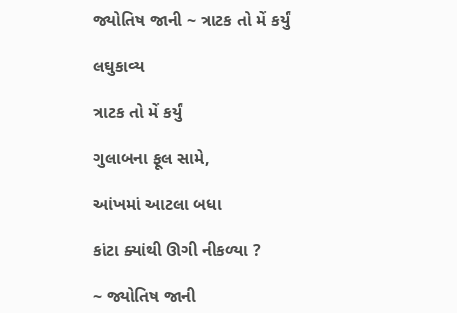જ્યોતિષ જાની ~ ત્રાટક તો મેં કર્યું

લઘુકાવ્ય

ત્રાટક તો મેં કર્યું

ગુલાબના ફૂલ સામે,

આંખમાં આટલા બધા

કાંટા ક્યાંથી ઊગી નીકળ્યા ?

~ જ્યોતિષ જાની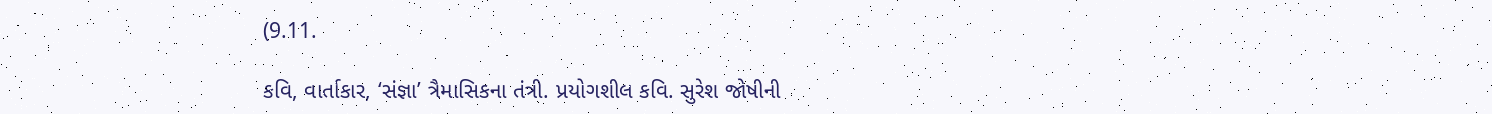(9.11.

કવિ, વાર્તાકાર, ‘સંજ્ઞા’ ત્રૈમાસિકના તંત્રી. પ્રયોગશીલ કવિ. સુરેશ જોષીની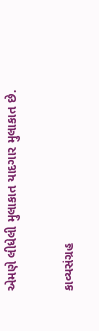એમણે લીધેલી મુલાકાત યાદગાર મુલાકાત છે.

કાવ્યસંગ્રહ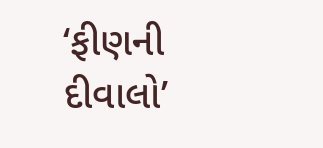‘ફીણની દીવાલો’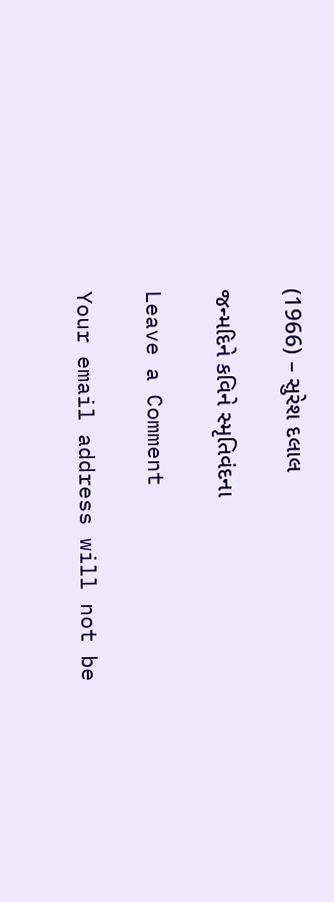(1966) – સુરેશ દલાલ

જન્મદિને કવિને સ્મૃતિવંદના

Leave a Comment

Your email address will not be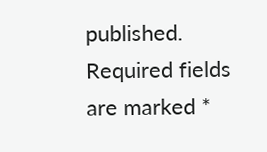published. Required fields are marked *